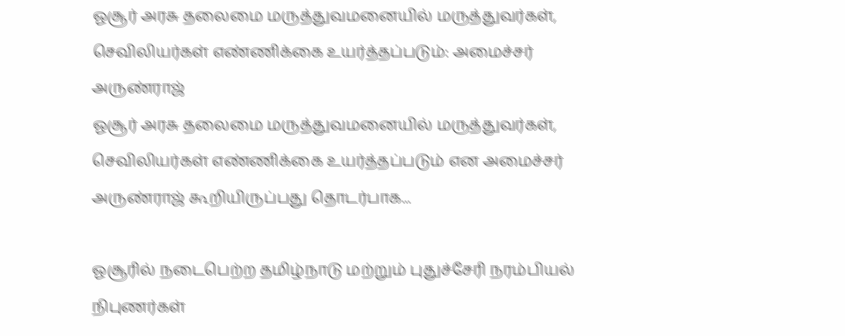ஓசூர் அரசு தலைமை மருத்துவமனையில் மருத்துவர்கள், செவிலியர்கள் எண்ணிக்கை உயர்த்தப்படும்: அமைச்சர் அருண்ராஜ்
ஓசூர் அரசு தலைமை மருத்துவமனையில் மருத்துவர்கள், செவிலியர்கள் எண்ணிக்கை உயர்த்தப்படும் என அமைச்சர் அருண்ராஜ் கூறியிருப்பது தொடர்பாக...

ஓசூரில் நடைபெற்ற தமிழ்நாடு மற்றும் புதுச்சேரி நரம்பியல் நிபுணர்கள்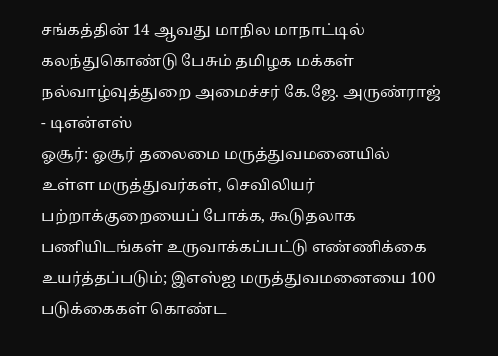சங்கத்தின் 14 ஆவது மாநில மாநாட்டில் கலந்துகொண்டு பேசும் தமிழக மக்கள் நல்வாழ்வுத்துறை அமைச்சர் கே.ஜே. அருண்ராஜ் - டிஎன்எஸ்
ஓசூர்: ஓசூர் தலைமை மருத்துவமனையில் உள்ள மருத்துவர்கள், செவிலியர் பற்றாக்குறையைப் போக்க, கூடுதலாக பணியிடங்கள் உருவாக்கப்பட்டு எண்ணிக்கை உயர்த்தப்படும்; இஎஸ்ஐ மருத்துவமனையை 100 படுக்கைகள் கொண்ட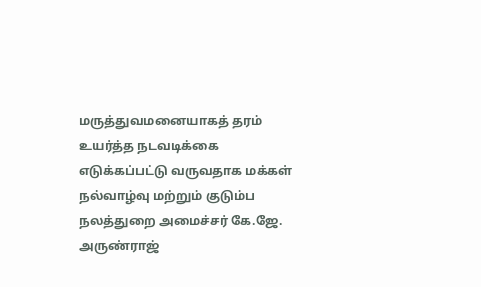மருத்துவமனையாகத் தரம் உயர்த்த நடவடிக்கை எடுக்கப்பட்டு வருவதாக மக்கள் நல்வாழ்வு மற்றும் குடும்ப நலத்துறை அமைச்சர் கே.ஜே. அருண்ராஜ்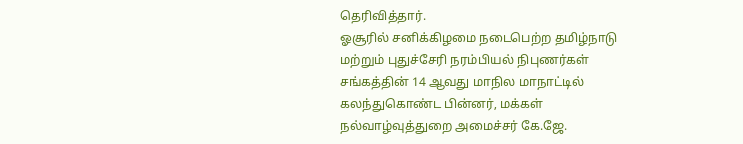தெரிவித்தார்.
ஓசூரில் சனிக்கிழமை நடைபெற்ற தமிழ்நாடு மற்றும் புதுச்சேரி நரம்பியல் நிபுணர்கள் சங்கத்தின் 14 ஆவது மாநில மாநாட்டில் கலந்துகொண்ட பின்னர், மக்கள் நல்வாழ்வுத்துறை அமைச்சர் கே.ஜே.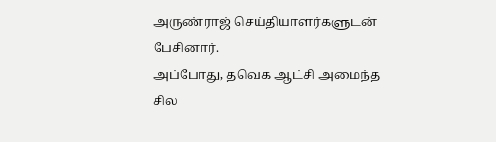அருண்ராஜ் செய்தியாளர்களுடன் பேசினார்.
அப்போது, தவெக ஆட்சி அமைந்த சில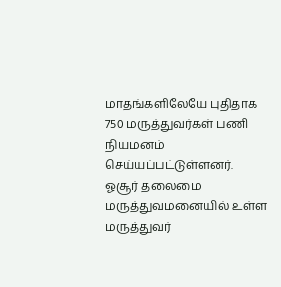மாதங்களிலேயே புதிதாக 750 மருத்துவர்கள் பணி நியமனம் செய்யப்பட்டுள்ளனர். ஓசூர் தலைமை மருத்துவமனையில் உள்ள மருத்துவர்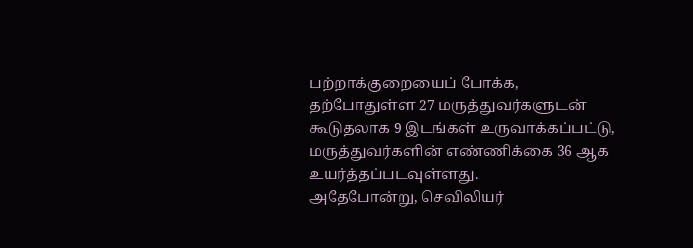பற்றாக்குறையைப் போக்க, தற்போதுள்ள 27 மருத்துவர்களுடன் கூடுதலாக 9 இடங்கள் உருவாக்கப்பட்டு, மருத்துவர்களின் எண்ணிக்கை 36 ஆக உயர்த்தப்படவுள்ளது.
அதேபோன்று, செவிலியர்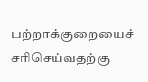பற்றாக்குறையைச் சரிசெய்வதற்கு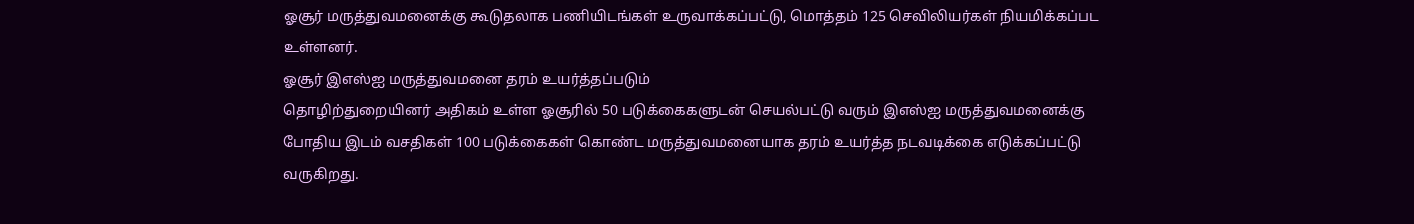ஓசூர் மருத்துவமனைக்கு கூடுதலாக பணியிடங்கள் உருவாக்கப்பட்டு, மொத்தம் 125 செவிலியர்கள் நியமிக்கப்பட உள்ளனர்.
ஓசூர் இஎஸ்ஐ மருத்துவமனை தரம் உயர்த்தப்படும்
தொழிற்துறையினர் அதிகம் உள்ள ஓசூரில் 50 படுக்கைகளுடன் செயல்பட்டு வரும் இஎஸ்ஐ மருத்துவமனைக்கு போதிய இடம் வசதிகள் 100 படுக்கைகள் கொண்ட மருத்துவமனையாக தரம் உயர்த்த நடவடிக்கை எடுக்கப்பட்டு வருகிறது.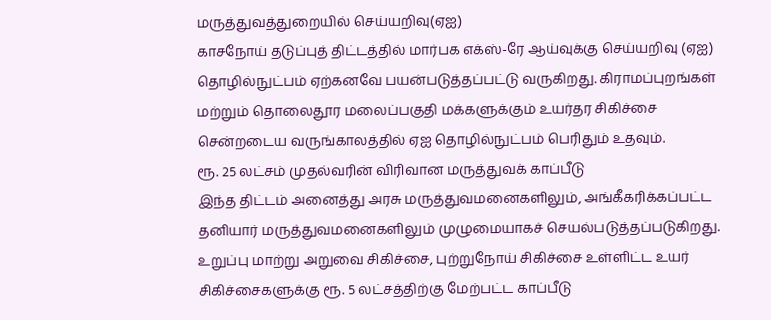மருத்துவத்துறையில் செய்யறிவு(ஏஐ)
காசநோய் தடுப்புத் திட்டத்தில் மார்பக எக்ஸ்-ரே ஆய்வுக்கு செய்யறிவு (ஏஐ) தொழில்நுட்பம் ஏற்கனவே பயன்படுத்தப்பட்டு வருகிறது. கிராமப்புறங்கள் மற்றும் தொலைதூர மலைப்பகுதி மக்களுக்கும் உயர்தர சிகிச்சை சென்றடைய வருங்காலத்தில் ஏஐ தொழில்நுட்பம் பெரிதும் உதவும்.
ரூ. 25 லட்சம் முதல்வரின் விரிவான மருத்துவக் காப்பீடு
இந்த திட்டம் அனைத்து அரசு மருத்துவமனைகளிலும், அங்கீகரிக்கப்பட்ட தனியார் மருத்துவமனைகளிலும் முழுமையாகச் செயல்படுத்தப்படுகிறது. உறுப்பு மாற்று அறுவை சிகிச்சை, புற்றுநோய் சிகிச்சை உள்ளிட்ட உயர் சிகிச்சைகளுக்கு ரூ. 5 லட்சத்திற்கு மேற்பட்ட காப்பீடு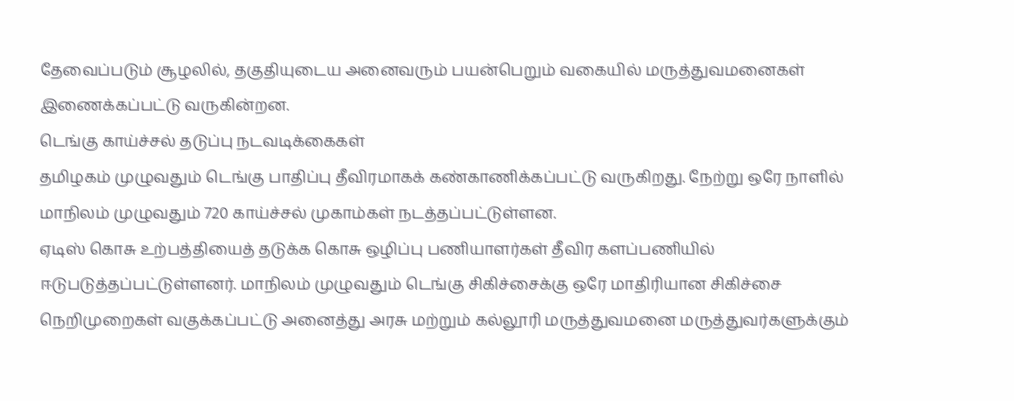தேவைப்படும் சூழலில், தகுதியுடைய அனைவரும் பயன்பெறும் வகையில் மருத்துவமனைகள் இணைக்கப்பட்டு வருகின்றன.
டெங்கு காய்ச்சல் தடுப்பு நடவடிக்கைகள்
தமிழகம் முழுவதும் டெங்கு பாதிப்பு தீவிரமாகக் கண்காணிக்கப்பட்டு வருகிறது. நேற்று ஒரே நாளில் மாநிலம் முழுவதும் 720 காய்ச்சல் முகாம்கள் நடத்தப்பட்டுள்ளன.
ஏடிஸ் கொசு உற்பத்தியைத் தடுக்க கொசு ஒழிப்பு பணியாளர்கள் தீவிர களப்பணியில் ஈடுபடுத்தப்பட்டுள்ளனர். மாநிலம் முழுவதும் டெங்கு சிகிச்சைக்கு ஒரே மாதிரியான சிகிச்சை நெறிமுறைகள் வகுக்கப்பட்டு அனைத்து அரசு மற்றும் கல்லூரி மருத்துவமனை மருத்துவர்களுக்கும்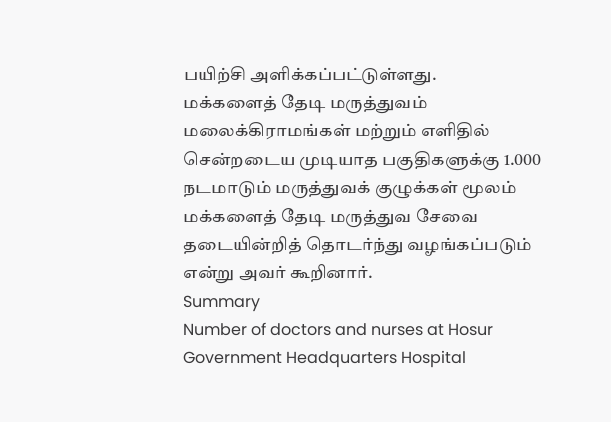பயிற்சி அளிக்கப்பட்டுள்ளது.
மக்களைத் தேடி மருத்துவம்
மலைக்கிராமங்கள் மற்றும் எளிதில் சென்றடைய முடியாத பகுதிகளுக்கு 1.000 நடமாடும் மருத்துவக் குழுக்கள் மூலம் மக்களைத் தேடி மருத்துவ சேவை தடையின்றித் தொடர்ந்து வழங்கப்படும் என்று அவர் கூறினார்.
Summary
Number of doctors and nurses at Hosur Government Headquarters Hospital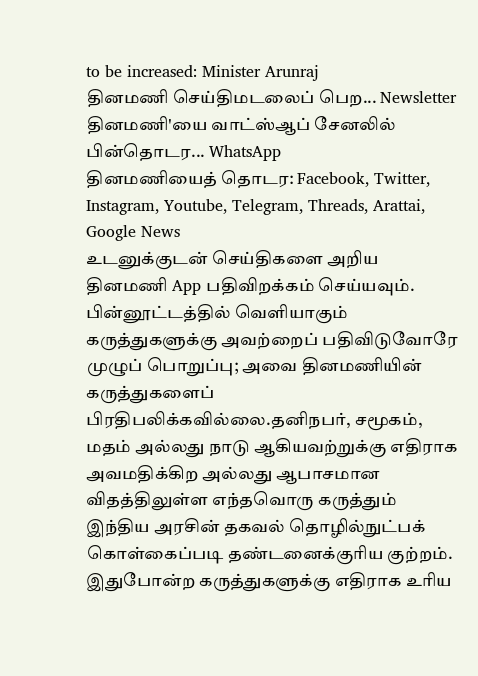to be increased: Minister Arunraj
தினமணி செய்திமடலைப் பெற... Newsletter
தினமணி'யை வாட்ஸ்ஆப் சேனலில் பின்தொடர... WhatsApp
தினமணியைத் தொடர: Facebook, Twitter, Instagram, Youtube, Telegram, Threads, Arattai, Google News
உடனுக்குடன் செய்திகளை அறிய தினமணி App பதிவிறக்கம் செய்யவும்.
பின்னூட்டத்தில் வெளியாகும் கருத்துகளுக்கு அவற்றைப் பதிவிடுவோரே முழுப் பொறுப்பு; அவை தினமணியின் கருத்துகளைப் பிரதிபலிக்கவில்லை.தனிநபர், சமூகம், மதம் அல்லது நாடு ஆகியவற்றுக்கு எதிராக அவமதிக்கிற அல்லது ஆபாசமான விதத்திலுள்ள எந்தவொரு கருத்தும் இந்திய அரசின் தகவல் தொழில்நுட்பக் கொள்கைப்படி தண்டனைக்குரிய குற்றம். இதுபோன்ற கருத்துகளுக்கு எதிராக உரிய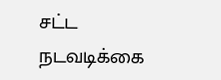சட்ட நடவடிக்கை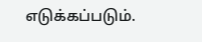எடுக்கப்படும்.